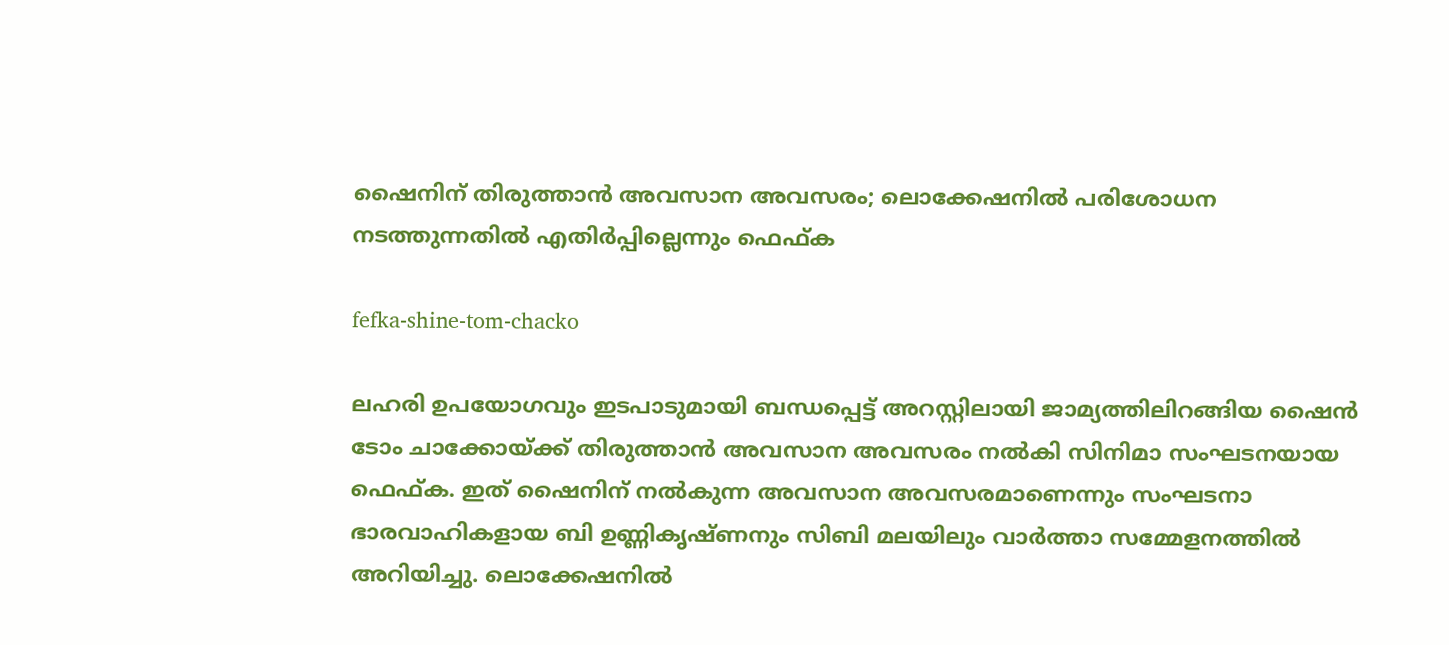ഷൈനിന് തിരുത്താന്‍ അവസാന അവസരം; ലൊക്കേഷനില്‍ പരിശോധന നടത്തുന്നതില്‍ എതിര്‍പ്പില്ലെന്നും ഫെഫ്ക

fefka-shine-tom-chacko

ലഹരി ഉപയോഗവും ഇടപാടുമായി ബന്ധപ്പെട്ട് അറസ്റ്റിലായി ജാമ്യത്തിലിറങ്ങിയ ഷൈൻ ടോം ചാക്കോയ്ക്ക് തിരുത്താന്‍ അവസാന അവസരം നല്‍കി സിനിമാ സംഘടനയായ ഫെഫ്ക. ഇത് ഷൈനിന് നല്‍കുന്ന അവസാന അവസരമാണെന്നും സംഘടനാ ഭാരവാഹികളായ ബി ഉണ്ണികൃഷ്ണനും സിബി മലയിലും വാർത്താ സമ്മേളനത്തിൽ അറിയിച്ചു. ലൊക്കേഷനില്‍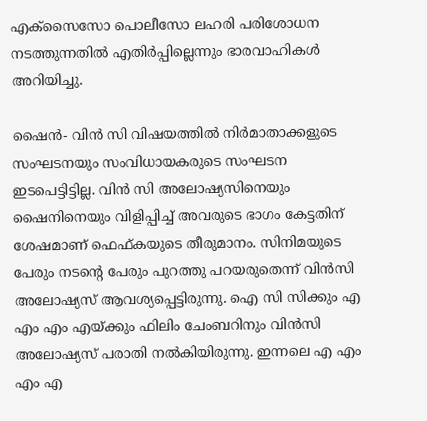എക്‌സൈസോ പൊലീസോ ലഹരി പരിശോധന നടത്തുന്നതില്‍ എതിര്‍പ്പില്ലെന്നും ഭാരവാഹികൾ അറിയിച്ചു.

ഷൈന്‍- വിന്‍ സി വിഷയത്തില്‍ നിര്‍മാതാക്കളുടെ സംഘടനയും സംവിധായകരുടെ സംഘടന ഇടപെട്ടിട്ടില്ല. വിൻ സി അലോഷ്യസിനെയും ഷൈനിനെയും വിളിപ്പിച്ച് അവരുടെ ഭാഗം കേട്ടതിന് ശേഷമാണ് ഫെഫ്കയുടെ തീരുമാനം. സിനിമയുടെ പേരും നടന്റെ പേരും പുറത്തു പറയരുതെന്ന് വിന്‍സി അലോഷ്യസ് ആവശ്യപ്പെട്ടിരുന്നു. ഐ സി സിക്കും എ എം എം എയ്ക്കും ഫിലിം ചേംബറിനും വിന്‍സി അലോഷ്യസ് പരാതി നല്‍കിയിരുന്നു. ഇന്നലെ എ എം എം എ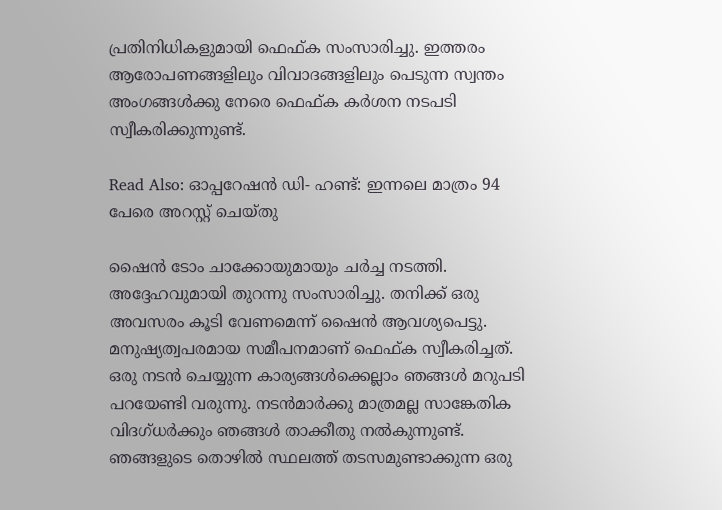പ്രതിനിധികളുമായി ഫെഫ്ക സംസാരിച്ചു. ഇത്തരം ആരോപണങ്ങളിലും വിവാദങ്ങളിലും പെടുന്ന സ്വന്തം അംഗങ്ങള്‍ക്കു നേരെ ഫെഫ്ക കര്‍ശന നടപടി സ്വീകരിക്കുന്നുണ്ട്.

Read Also: ഓപ്പറേഷന്‍ ഡി- ഹണ്ട്: ഇന്നലെ മാത്രം 94 പേരെ അറസ്റ്റ് ചെയ്തു

ഷൈന്‍ ടോം ചാക്കോയുമായും ചര്‍ച്ച നടത്തി. അദ്ദേഹവുമായി തുറന്നു സംസാരിച്ചു. തനിക്ക് ഒരു അവസരം കൂടി വേണമെന്ന് ഷൈന്‍ ആവശ്യപെട്ടു. മനുഷ്യത്വപരമായ സമീപനമാണ് ഫെഫ്ക സ്വീകരിച്ചത്. ഒരു നടന്‍ ചെയ്യുന്ന കാര്യങ്ങള്‍ക്കെല്ലാം ഞങ്ങള്‍ മറുപടി പറയേണ്ടി വരുന്നു. നടന്‍മാര്‍ക്കു മാത്രമല്ല സാങ്കേതിക വിദഗ്ധര്‍ക്കും ഞങ്ങള്‍ താക്കീതു നല്‍കുന്നുണ്ട്. ഞങ്ങളുടെ തൊഴില്‍ സ്ഥലത്ത് തടസമുണ്ടാക്കുന്ന ഒരു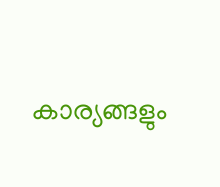കാര്യങ്ങളും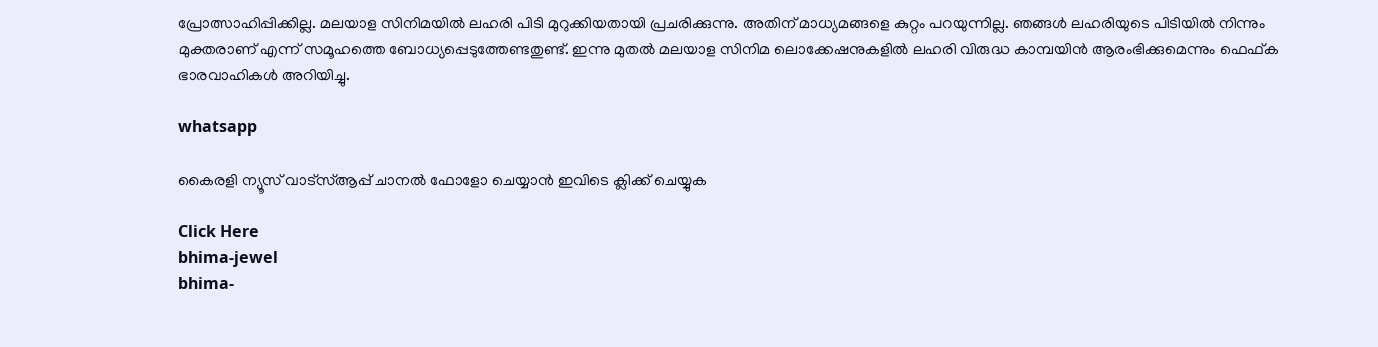പ്രോത്സാഹിപ്പിക്കില്ല. മലയാള സിനിമയില്‍ ലഹരി പിടി മുറുക്കിയതായി പ്രചരിക്കുന്നു. അതിന് മാധ്യമങ്ങളെ കുറ്റം പറയുന്നില്ല. ഞങ്ങള്‍ ലഹരിയുടെ പിടിയില്‍ നിന്നും മുക്തരാണ് എന്ന് സമൂഹത്തെ ബോധ്യപ്പെടുത്തേണ്ടതുണ്ട്. ഇന്നു മുതല്‍ മലയാള സിനിമ ലൊക്കേഷനുകളില്‍ ലഹരി വിരുദ്ധ കാമ്പയിന്‍ ആരംഭിക്കുമെന്നും ഫെഫ്ക ഭാരവാഹികൾ അറിയിച്ചു.

whatsapp

കൈരളി ന്യൂസ് വാട്‌സ്ആപ്പ് ചാനല്‍ ഫോളോ ചെയ്യാന്‍ ഇവിടെ ക്ലിക്ക് ചെയ്യുക

Click Here
bhima-jewel
bhima-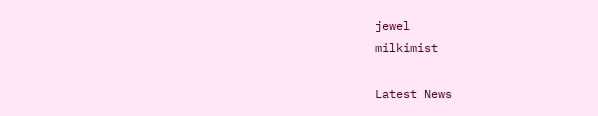jewel
milkimist

Latest News